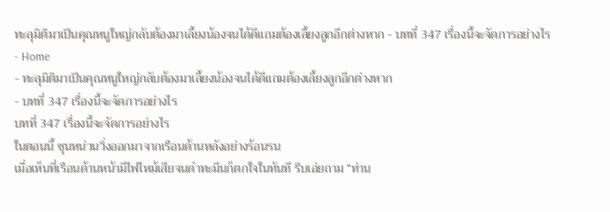ทะลุมิติมาเป็นคุณหนูใหญ่กลับต้องมาเลี้ยงน้องจนได้ดีแถมต้องเลี้ยงลูกอีกต่างหาก - บทที่ 347 เรื่องนี้จะจัดการอย่างไร
- Home
- ทะลุมิติมาเป็นคุณหนูใหญ่กลับต้องมาเลี้ยงน้องจนได้ดีแถมต้องเลี้ยงลูกอีกต่างหาก
- บทที่ 347 เรื่องนี้จะจัดการอย่างไร
บทที่ 347 เรื่องนี้จะจัดการอย่างไร
ในตอนนี้ ชุนหน่วนวิ่งออกมาจากเรือนด้านหลังอย่างร้อนรน
เมื่อเห็นที่เรือนด้านหน้ามีไฟไหม้เสียจนดำทะมึนก็ตกใจในทันที รีบเอ่ยถาม “ท่าน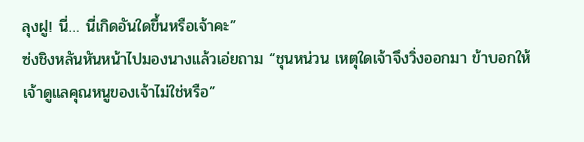ลุงฝู! นี่… นี่เกิดอันใดขึ้นหรือเจ้าคะ”
ซ่งชิงหลันหันหน้าไปมองนางแล้วเอ่ยถาม “ชุนหน่วน เหตุใดเจ้าจึงวิ่งออกมา ข้าบอกให้เจ้าดูแลคุณหนูของเจ้าไม่ใช่หรือ”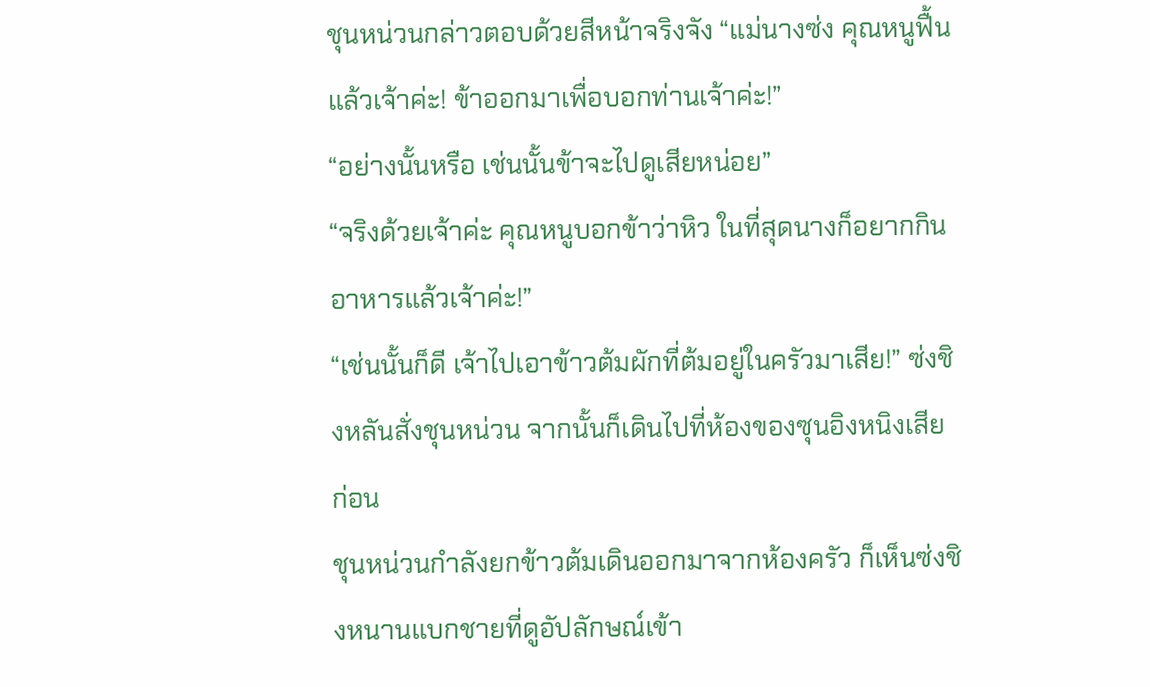ชุนหน่วนกล่าวตอบด้วยสีหน้าจริงจัง “แม่นางซ่ง คุณหนูฟื้นแล้วเจ้าค่ะ! ข้าออกมาเพื่อบอกท่านเจ้าค่ะ!”
“อย่างนั้นหรือ เช่นนั้นข้าจะไปดูเสียหน่อย”
“จริงด้วยเจ้าค่ะ คุณหนูบอกข้าว่าหิว ในที่สุดนางก็อยากกินอาหารแล้วเจ้าค่ะ!”
“เช่นนั้นก็ดี เจ้าไปเอาข้าวต้มผักที่ต้มอยู่ในครัวมาเสีย!” ซ่งชิงหลันสั่งชุนหน่วน จากนั้นก็เดินไปที่ห้องของซุนอิงหนิงเสียก่อน
ชุนหน่วนกำลังยกข้าวต้มเดินออกมาจากห้องครัว ก็เห็นซ่งชิงหนานแบกชายที่ดูอัปลักษณ์เข้า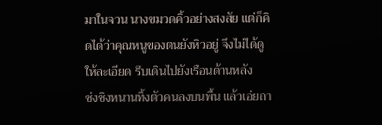มาในจวน นางขมวดคิ้วอย่างสงสัย แต่ก็คิดได้ว่าคุณหนูของตนยังหิวอยู่ จึงไม่ได้ดูให้ละเอียด รีบเดินไปยังเรือนด้านหลัง
ซ่งชิงหนานทิ้งตัวคนลงบนพื้น แล้วเอ่ยถา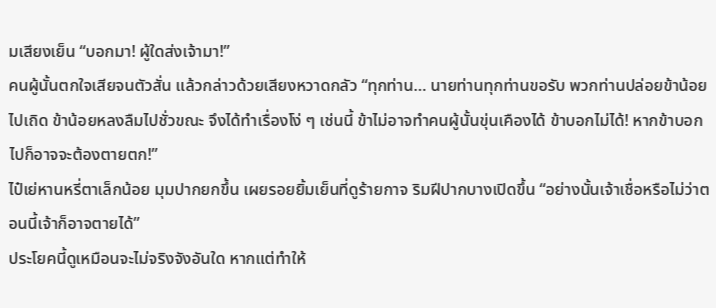มเสียงเย็น “บอกมา! ผู้ใดส่งเจ้ามา!”
คนผู้นั้นตกใจเสียจนตัวสั่น แล้วกล่าวด้วยเสียงหวาดกลัว “ทุกท่าน… นายท่านทุกท่านขอรับ พวกท่านปล่อยข้าน้อยไปเถิด ข้าน้อยหลงลืมไปชั่วขณะ จึงได้ทำเรื่องโง่ ๆ เช่นนี้ ข้าไม่อาจทำคนผู้นั้นขุ่นเคืองได้ ข้าบอกไม่ได้! หากข้าบอกไปก็อาจจะต้องตายตก!”
ไป๋เย่หานหรี่ตาเล็กน้อย มุมปากยกขึ้น เผยรอยยิ้มเย็นที่ดูร้ายกาจ ริมฝีปากบางเปิดขึ้น “อย่างนั้นเจ้าเชื่อหรือไม่ว่าตอนนี้เจ้าก็อาจตายได้”
ประโยคนี้ดูเหมือนจะไม่จริงจังอันใด หากแต่ทำให้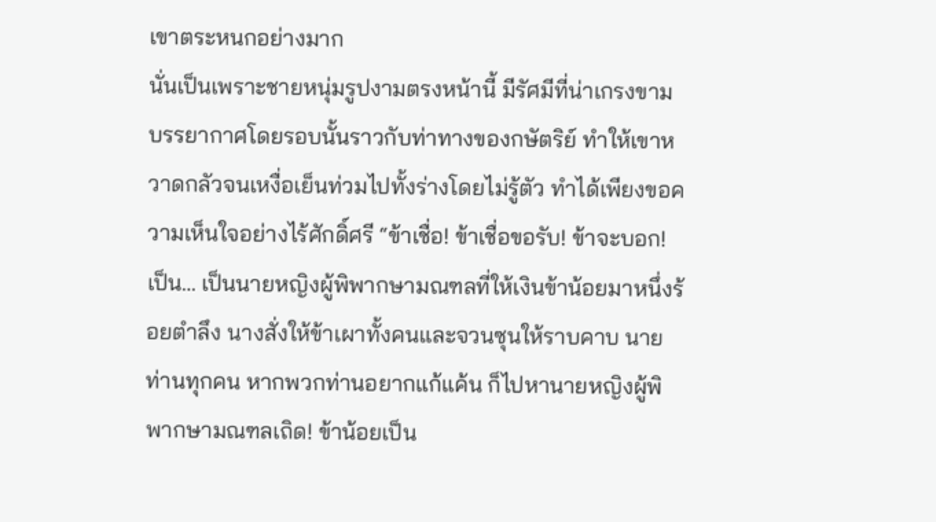เขาตระหนกอย่างมาก
นั่นเป็นเพราะชายหนุ่มรูปงามตรงหน้านี้ มีรัศมีที่น่าเกรงขาม บรรยากาศโดยรอบนั้นราวกับท่าทางของกษัตริย์ ทำให้เขาหวาดกลัวจนเหงื่อเย็นท่วมไปทั้งร่างโดยไม่รู้ตัว ทำได้เพียงขอความเห็นใจอย่างไร้ศักดิ์ศรี “ข้าเชื่อ! ข้าเชื่อขอรับ! ข้าจะบอก! เป็น… เป็นนายหญิงผู้พิพากษามณฑลที่ให้เงินข้าน้อยมาหนึ่งร้อยตำลึง นางสั่งให้ข้าเผาทั้งคนและจวนซุนให้ราบคาบ นายท่านทุกคน หากพวกท่านอยากแก้แค้น ก็ไปหานายหญิงผู้พิพากษามณฑลเถิด! ข้าน้อยเป็น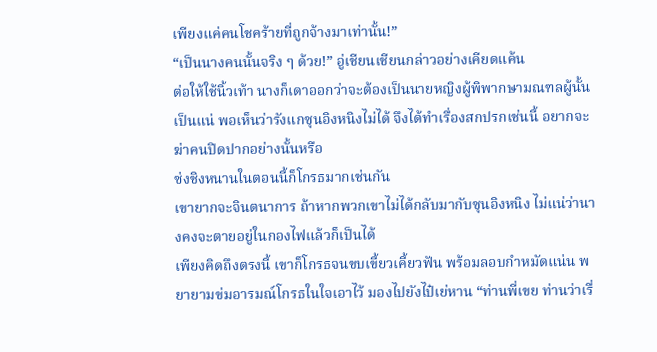เพียงแค่คนโชคร้ายที่ถูกจ้างมาเท่านั้น!”
“เป็นนางคนนั้นจริง ๆ ด้วย!” อู่เชียนเชียนกล่าวอย่างเคียดแค้น
ต่อให้ใช้นิ้วเท้า นางก็เดาออกว่าจะต้องเป็นนายหญิงผู้พิพากษามณฑลผู้นั้นเป็นแน่ พอเห็นว่ารังแกซุนอิงหนิงไม่ได้ จึงได้ทำเรื่องสกปรกเช่นนี้ อยากจะฆ่าคนปิดปากอย่างนั้นหรือ
ซ่งชิงหนานในตอนนี้ก็โกรธมากเช่นกัน
เขายากจะจินตนาการ ถ้าหากพวกเขาไม่ได้กลับมากับซุนอิงหนิง ไม่แน่ว่านางคงจะตายอยู่ในกองไฟแล้วก็เป็นได้
เพียงคิดถึงตรงนี้ เขาก็โกรธจนขบเขี้ยวเคี้ยวฟัน พร้อมลอบกำหมัดแน่น พยายามข่มอารมณ์โกรธในใจเอาไว้ มองไปยังไป๋เย่หาน “ท่านพี่เขย ท่านว่าเรื่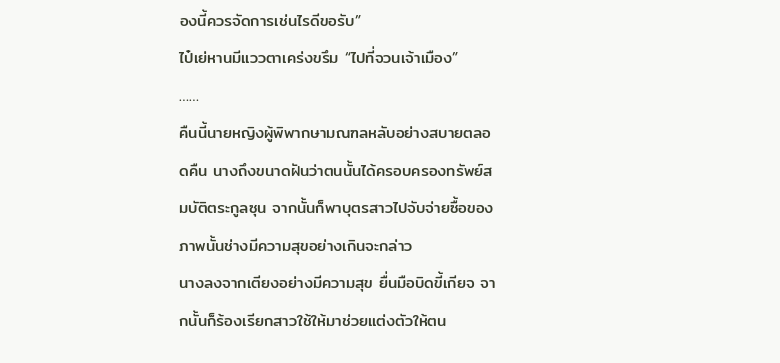องนี้ควรจัดการเช่นไรดีขอรับ”
ไป๋เย่หานมีแววตาเคร่งขรึม “ไปที่จวนเจ้าเมือง”
……
คืนนี้นายหญิงผู้พิพากษามณฑลหลับอย่างสบายตลอดคืน นางถึงขนาดฝันว่าตนนั้นได้ครอบครองทรัพย์สมบัติตระกูลซุน จากนั้นก็พาบุตรสาวไปจับจ่ายซื้อของ ภาพนั้นช่างมีความสุขอย่างเกินจะกล่าว
นางลงจากเตียงอย่างมีความสุข ยื่นมือบิดขี้เกียจ จากนั้นก็ร้องเรียกสาวใช้ให้มาช่วยแต่งตัวให้ตน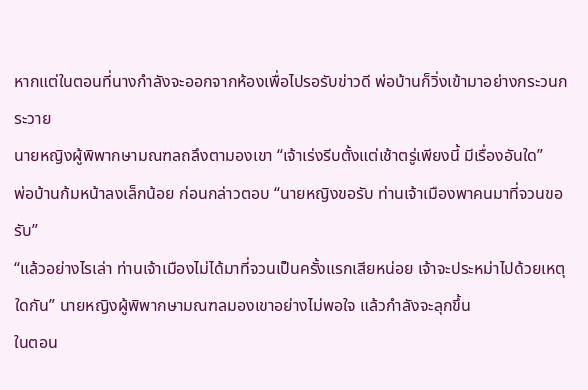หากแต่ในตอนที่นางกำลังจะออกจากห้องเพื่อไปรอรับข่าวดี พ่อบ้านก็วิ่งเข้ามาอย่างกระวนกระวาย
นายหญิงผู้พิพากษามณฑลถลึงตามองเขา “เจ้าเร่งรีบตั้งแต่เช้าตรู่เพียงนี้ มีเรื่องอันใด”
พ่อบ้านก้มหน้าลงเล็กน้อย ก่อนกล่าวตอบ “นายหญิงขอรับ ท่านเจ้าเมืองพาคนมาที่จวนขอรับ”
“แล้วอย่างไรเล่า ท่านเจ้าเมืองไม่ได้มาที่จวนเป็นครั้งแรกเสียหน่อย เจ้าจะประหม่าไปด้วยเหตุใดกัน” นายหญิงผู้พิพากษามณฑลมองเขาอย่างไม่พอใจ แล้วกำลังจะลุกขึ้น
ในตอน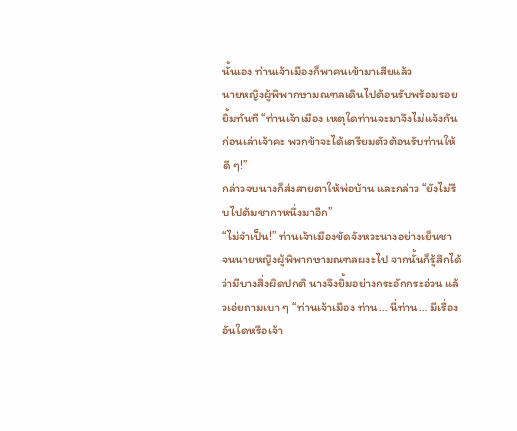นั้นเอง ท่านเจ้าเมืองก็พาคนเข้ามาเสียแล้ว
นายหญิงผู้พิพากษามณฑลเดินไปต้อนรับพร้อมรอยยิ้มทันที “ท่านเจ้าเมือง เหตุใดท่านจะมาจึงไม่แจ้งกันก่อนเล่าเจ้าคะ พวกข้าจะได้เตรียมตัวต้อนรับท่านให้ดี ๆ!”
กล่าวจบนางก็ส่งสายตาให้พ่อบ้าน และกล่าว “ยังไม่รีบไปต้มชากาหนึ่งมาอีก”
“ไม่จำเป็น!” ท่านเจ้าเมืองขัดจังหวะนางอย่างเย็นชา
จนนายหญิงผู้พิพากษามณฑลผงะไป จากนั้นก็รู้สึกได้ว่ามีบางสิ่งผิดปกติ นางจึงยิ้มอย่างกระอักกระอ่วน แล้วเอ่ยถามเบา ๆ “ท่านเจ้าเมือง ท่าน… นี่ท่าน… มีเรื่องอันใดหรือเจ้า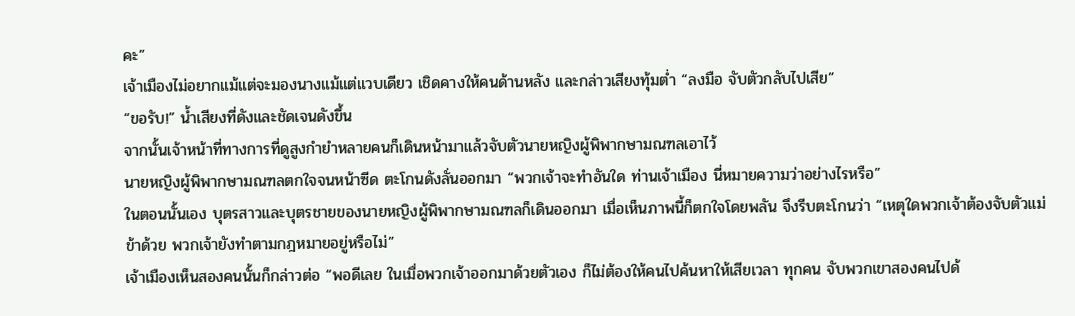คะ”
เจ้าเมืองไม่อยากแม้แต่จะมองนางแม้แต่แวบเดียว เชิดคางให้คนด้านหลัง และกล่าวเสียงทุ้มต่ำ “ลงมือ จับตัวกลับไปเสีย”
“ขอรับ!” น้ำเสียงที่ดังและชัดเจนดังขึ้น
จากนั้นเจ้าหน้าที่ทางการที่ดูสูงกำยำหลายคนก็เดินหน้ามาแล้วจับตัวนายหญิงผู้พิพากษามณฑลเอาไว้
นายหญิงผู้พิพากษามณฑลตกใจจนหน้าซีด ตะโกนดังลั่นออกมา “พวกเจ้าจะทำอันใด ท่านเจ้าเมือง นี่หมายความว่าอย่างไรหรือ”
ในตอนนั้นเอง บุตรสาวและบุตรชายของนายหญิงผู้พิพากษามณฑลก็เดินออกมา เมื่อเห็นภาพนี้ก็ตกใจโดยพลัน จึงรีบตะโกนว่า “เหตุใดพวกเจ้าต้องจับตัวแม่ข้าด้วย พวกเจ้ายังทำตามกฎหมายอยู่หรือไม่”
เจ้าเมืองเห็นสองคนนั้นก็กล่าวต่อ “พอดีเลย ในเมื่อพวกเจ้าออกมาด้วยตัวเอง ก็ไม่ต้องให้คนไปค้นหาให้เสียเวลา ทุกคน จับพวกเขาสองคนไปด้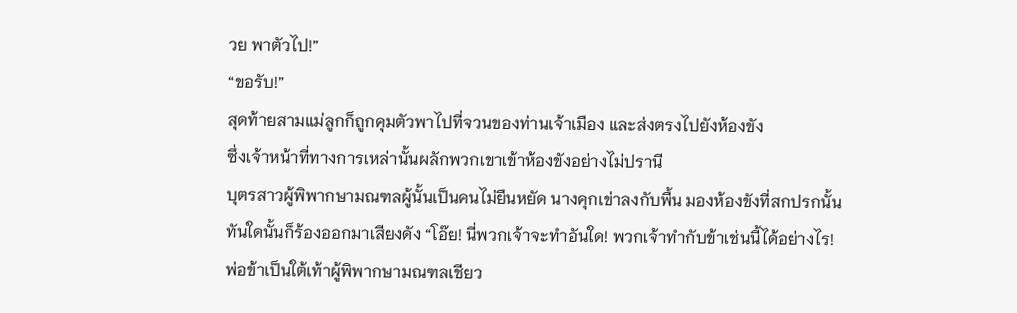วย พาตัวไป!”
“ขอรับ!”
สุดท้ายสามแม่ลูกก็ถูกคุมตัวพาไปที่จวนของท่านเจ้าเมือง และส่งตรงไปยังห้องขัง
ซึ่งเจ้าหน้าที่ทางการเหล่านั้นผลักพวกเขาเข้าห้องขังอย่างไม่ปรานี
บุตรสาวผู้พิพากษามณฑลผู้นั้นเป็นคนไม่ยืนหยัด นางคุกเข่าลงกับพื้น มองห้องขังที่สกปรกนั้น ทันใดนั้นก็ร้องออกมาเสียงดัง “โอ๊ย! นี่พวกเจ้าจะทำอันใด! พวกเจ้าทำกับข้าเช่นนี้ได้อย่างไร! พ่อข้าเป็นใต้เท้าผู้พิพากษามณฑลเชียว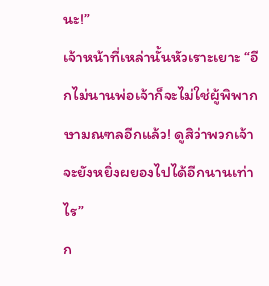นะ!”
เจ้าหน้าที่เหล่านั้นหัวเราะเยาะ “อีกไม่นานพ่อเจ้าก็จะไม่ใช่ผู้พิพากษามณฑลอีกแล้ว! ดูสิว่าพวกเจ้าจะยังหยิ่งผยองไปได้อีกนานเท่าไร”
ก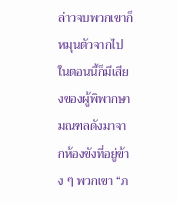ล่าวจบพวกเขาก็หมุนตัวจากไป
ในตอนนี้ก็มีเสียงของผู้พิพากษามณฑลดังมาจากห้องขังที่อยู่ข้าง ๆ พวกเขา “ภ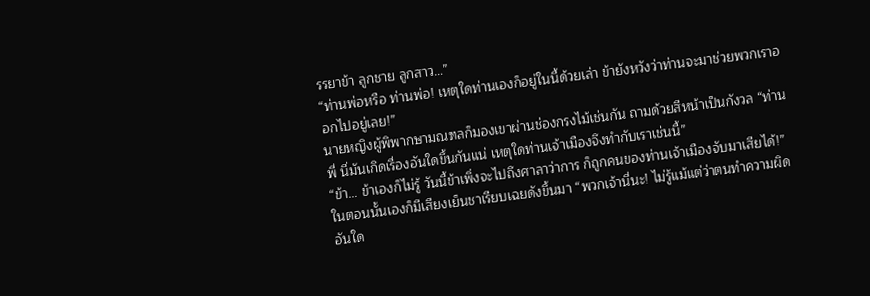รรยาข้า ลูกชาย ลูกสาว…”
“ท่านพ่อหรือ ท่านพ่อ! เหตุใดท่านเองก็อยู่ในนี้ด้วยเล่า ข้ายังหวังว่าท่านจะมาช่วยพวกเราออกไปอยู่เลย!”
นายหญิงผู้พิพากษามณฑลก็มองเขาผ่านช่องกรงไม้เช่นกัน ถามด้วยสีหน้าเป็นกังวล “ท่านพี่ นี่มันเกิดเรื่องอันใดขึ้นกันแน่ เหตุใดท่านเจ้าเมืองจึงทำกับเราเช่นนี้”
“ข้า… ข้าเองก็ไม่รู้ วันนี้ข้าเพิ่งจะไปถึงศาลาว่าการ ก็ถูกคนของท่านเจ้าเมืองจับมาเสียได้!”
ในตอนนั้นเองก็มีเสียงเย็นชาเรียบเฉยดังขึ้นมา “พวกเจ้านี่นะ! ไม่รู้แม้แต่ว่าตนทำความผิดอันใด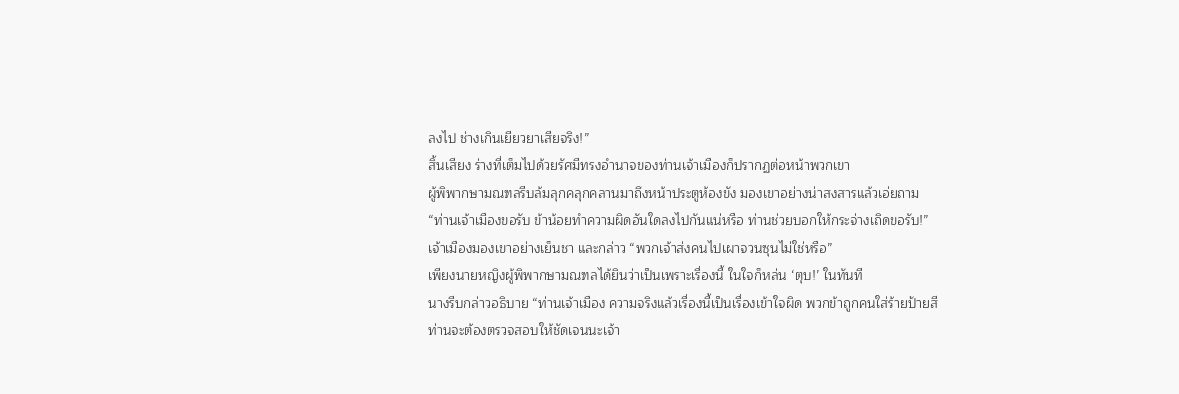ลงไป ช่างเกินเยียวยาเสียจริง!”
สิ้นเสียง ร่างที่เต็มไปด้วยรัศมีทรงอำนาจของท่านเจ้าเมืองก็ปรากฏต่อหน้าพวกเขา
ผู้พิพากษามณฑลรีบล้มลุกคลุกคลานมาถึงหน้าประตูห้องขัง มองเขาอย่างน่าสงสารแล้วเอ่ยถาม “ท่านเจ้าเมืองขอรับ ข้าน้อยทำความผิดอันใดลงไปกันแน่หรือ ท่านช่วยบอกให้กระจ่างเถิดขอรับ!”
เจ้าเมืองมองเขาอย่างเย็นชา และกล่าว “พวกเจ้าส่งคนไปเผาจวนซุนไม่ใช่หรือ”
เพียงนายหญิงผู้พิพากษามณฑลได้ยินว่าเป็นเพราะเรื่องนี้ ในใจก็หล่น ‘ตุบ!’ ในทันที
นางรีบกล่าวอธิบาย “ท่านเจ้าเมือง ความจริงแล้วเรื่องนี้เป็นเรื่องเข้าใจผิด พวกข้าถูกคนใส่ร้ายป้ายสี ท่านจะต้องตรวจสอบให้ชัดเจนนะเจ้า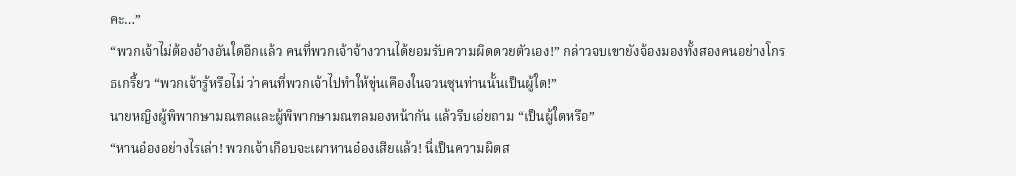คะ…”
“พวกเจ้าไม่ต้องอ้างอันใดอีกแล้ว คนที่พวกเจ้าจ้างวานได้ยอมรับความผิดดวยตัวเอง!” กล่าวจบเขายังจ้องมองทั้งสองคนอย่างโกรธเกรี้ยว “พวกเจ้ารู้หรือไม่ ว่าคนที่พวกเจ้าไปทำให้ขุ่นเคืองในจวนซุนท่านนั้นเป็นผู้ใด!”
นายหญิงผู้พิพากษามณฑลและผู้พิพากษามณฑลมองหน้ากัน แล้วรีบเอ่ยถาม “เป็นผู้ใดหรือ”
“หานอ๋องอย่างไรเล่า! พวกเจ้าเกือบจะเผาหานอ๋องเสียแล้ว! นี่เป็นความผิดส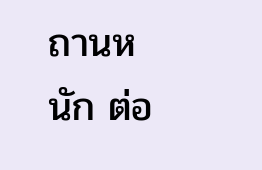ถานหนัก ต่อ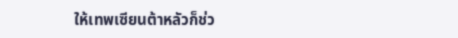ให้เทพเซียนต้าหลัวก็ช่ว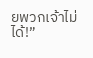ยพวกเจ้าไม่ได้!”